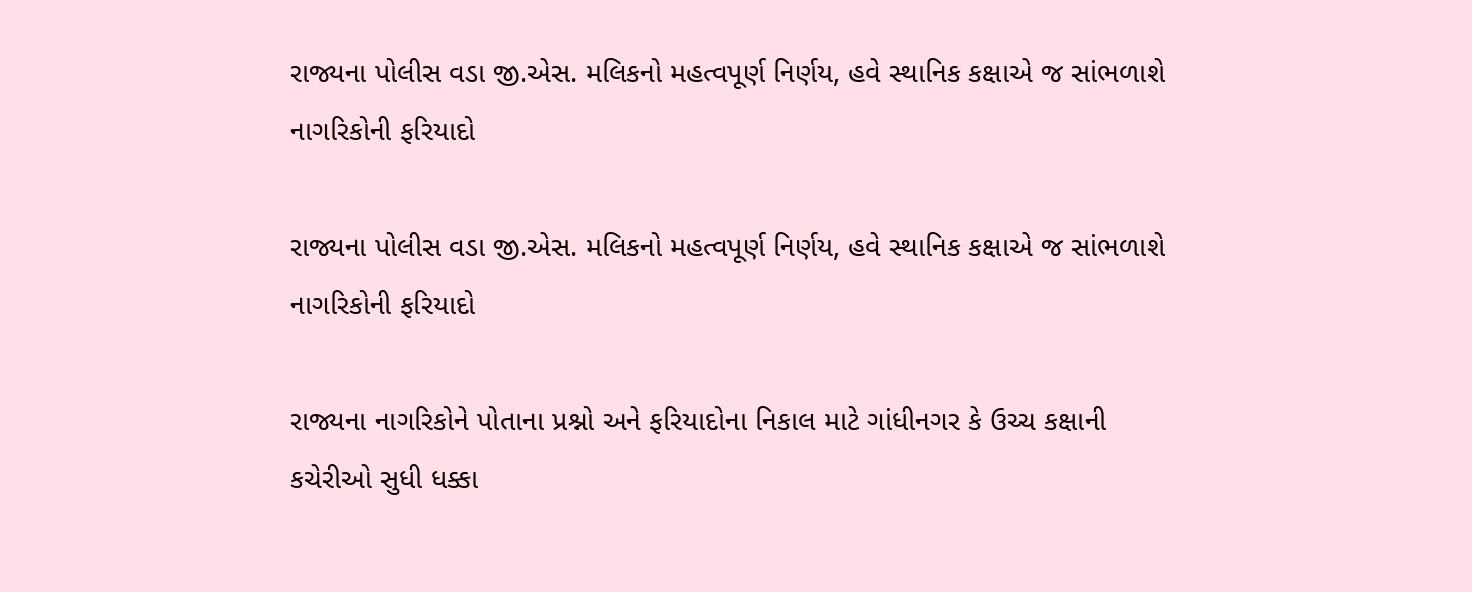રાજ્યના પોલીસ વડા જી.એસ. મલિકનો મહત્વપૂર્ણ નિર્ણય, હવે સ્થાનિક કક્ષાએ જ સાંભળાશે નાગરિકોની ફરિયાદો

રાજ્યના પોલીસ વડા જી.એસ. મલિકનો મહત્વપૂર્ણ નિર્ણય, હવે સ્થાનિક કક્ષાએ જ સાંભળાશે નાગરિકોની ફરિયાદો

રાજ્યના નાગરિકોને પોતાના પ્રશ્નો અને ફરિયાદોના નિકાલ માટે ગાંધીનગર કે ઉચ્ચ કક્ષાની કચેરીઓ સુધી ધક્કા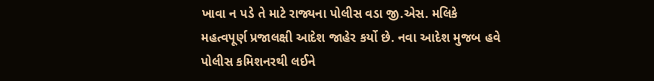ખાવા ન પડે તે માટે રાજ્યના પોલીસ વડા જી.એસ. મલિકે મહત્વપૂર્ણ પ્રજાલક્ષી આદેશ જાહેર કર્યો છે. નવા આદેશ મુજબ હવે પોલીસ કમિશનરથી લઈને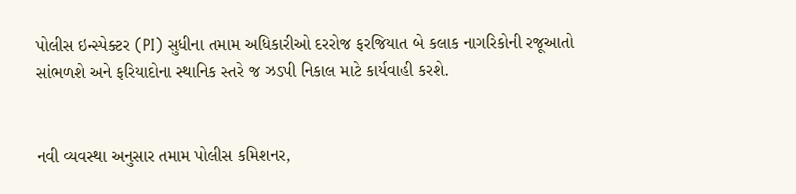પોલીસ ઇન્સ્પેક્ટર (PI) સુધીના તમામ અધિકારીઓ દરરોજ ફરજિયાત બે કલાક નાગરિકોની રજૂઆતો સાંભળશે અને ફરિયાદોના સ્થાનિક સ્તરે જ ઝડપી નિકાલ માટે કાર્યવાહી કરશે.


નવી વ્યવસ્થા અનુસાર તમામ પોલીસ કમિશનર,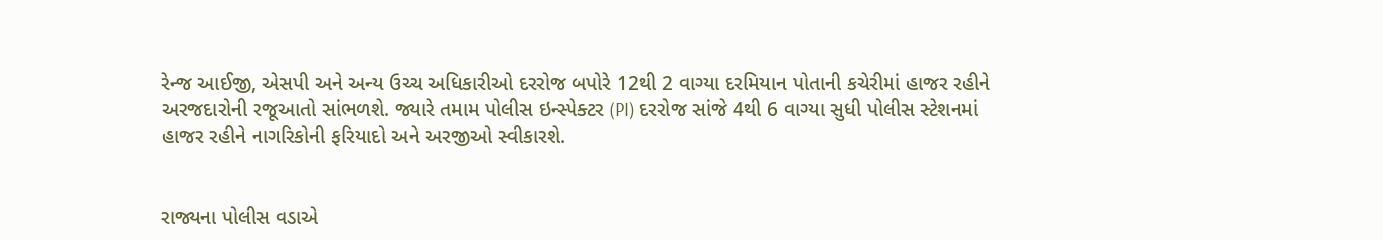રેન્જ આઈજી, એસપી અને અન્ય ઉચ્ચ અધિકારીઓ દરરોજ બપોરે 12થી 2 વાગ્યા દરમિયાન પોતાની કચેરીમાં હાજર રહીને અરજદારોની રજૂઆતો સાંભળશે. જ્યારે તમામ પોલીસ ઇન્સ્પેક્ટર (PI) દરરોજ સાંજે 4થી 6 વાગ્યા સુધી પોલીસ સ્ટેશનમાં હાજર રહીને નાગરિકોની ફરિયાદો અને અરજીઓ સ્વીકારશે.


રાજ્યના પોલીસ વડાએ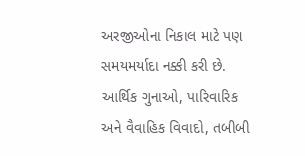અરજીઓના નિકાલ માટે પણ સમયમર્યાદા નક્કી કરી છે. આર્થિક ગુનાઓ, પારિવારિક અને વૈવાહિક વિવાદો, તબીબી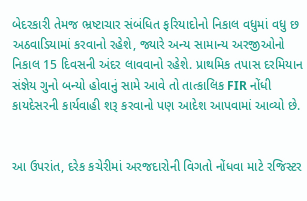બેદરકારી તેમજ ભ્રષ્ટાચાર સંબંધિત ફરિયાદોનો નિકાલ વધુમાં વધુ છ અઠવાડિયામાં કરવાનો રહેશે, જ્યારે અન્ય સામાન્ય અરજીઓનો નિકાલ 15 દિવસની અંદર લાવવાનો રહેશે. પ્રાથમિક તપાસ દરમિયાન સંજ્ઞેય ગુનો બન્યો હોવાનું સામે આવે તો તાત્કાલિક FIR નોંધી કાયદેસરની કાર્યવાહી શરૂ કરવાનો પણ આદેશ આપવામાં આવ્યો છે.


આ ઉપરાંત, દરેક કચેરીમાં અરજદારોની વિગતો નોંધવા માટે રજિસ્ટર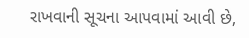રાખવાની સૂચના આપવામાં આવી છે,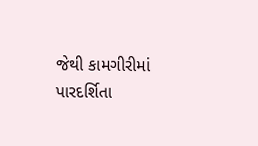જેથી કામગીરીમાં પારદર્શિતા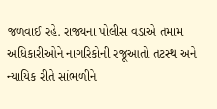જળવાઈ રહે. રાજ્યના પોલીસ વડાએ તમામ અધિકારીઓને નાગરિકોની રજૂઆતો તટસ્થ અને ન્યાયિક રીતે સાંભળીને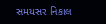સમયસર નિકાલ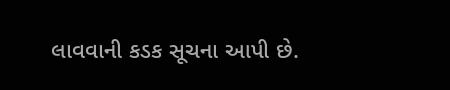લાવવાની કડક સૂચના આપી છે.